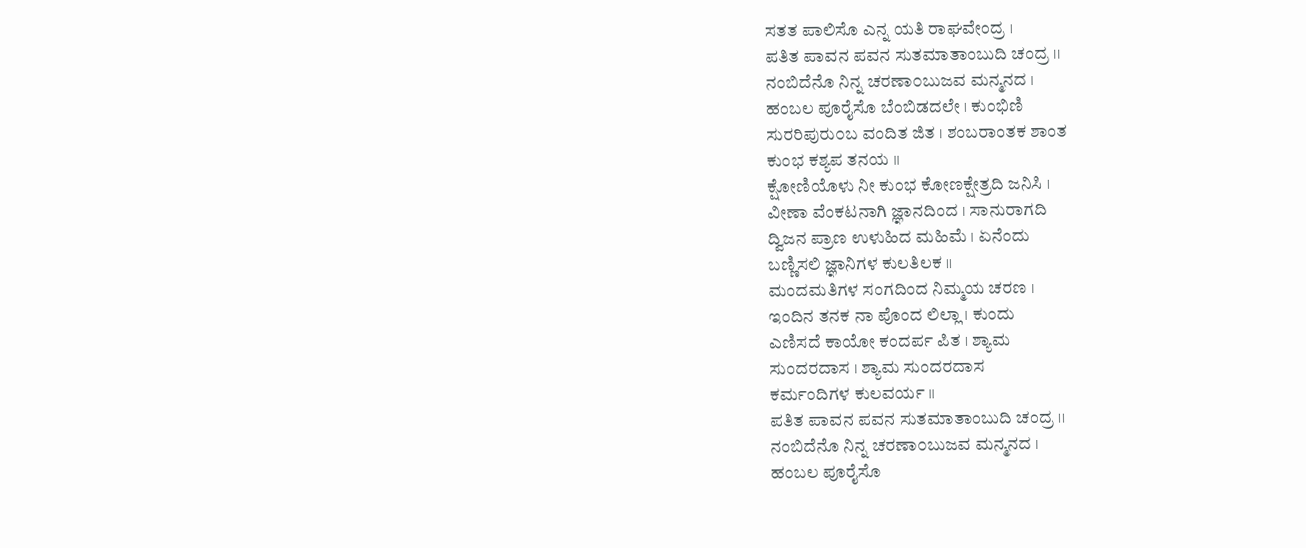ಸತತ ಪಾಲಿಸೊ ಎನ್ನ ಯತಿ ರಾಘವೇಂದ್ರ ।
ಪತಿತ ಪಾವನ ಪವನ ಸುತಮಾತಾಂಬುದಿ ಚಂದ್ರ ।।
ನಂಬಿದೆನೊ ನಿನ್ನ ಚರಣಾ೦ಬುಜವ ಮನ್ಮನದ ।
ಹಂಬಲ ಪೂರೈಸೊ ಬೆಂಬಿಡದಲೇ । ಕುಂಭಿಣಿ
ಸುರರಿಪುರು೦ಬ ವಂದಿತ ಜಿತ । ಶಂಬರಾಂತಕ ಶಾಂತ
ಕುಂಭ ಕಶ್ಯಪ ತನಯ ।।
ಕ್ಷೋಣಿಯೊಳು ನೀ ಕುಂಭ ಕೋಣಕ್ಷೇತ್ರದಿ ಜನಿಸಿ ।
ವೀಣಾ ವೆಂಕಟನಾಗಿ ಜ್ಞಾನದಿಂದ । ಸಾನುರಾಗದಿ
ದ್ವಿಜನ ಪ್ರಾಣ ಉಳುಹಿದ ಮಹಿಮೆ । ಏನೆಂದು
ಬಣ್ಣಿಸಲಿ ಜ್ಞಾನಿಗಳ ಕುಲತಿಲಕ ।।
ಮಂದಮತಿಗಳ ಸಂಗದಿಂದ ನಿಮ್ಮಯ ಚರಣ ।
ಇಂದಿನ ತನಕ ನಾ ಪೊಂದ ಲಿಲ್ಲಾ । ಕುಂದು
ಎಣಿಸದೆ ಕಾಯೋ ಕಂದರ್ಪ ಪಿತ । ಶ್ಯಾಮ
ಸುಂದರದಾಸ । ಶ್ಯಾಮ ಸುಂದರದಾಸ
ಕರ್ಮಂದಿಗಳ ಕುಲವರ್ಯ ।।
ಪತಿತ ಪಾವನ ಪವನ ಸುತಮಾತಾಂಬುದಿ ಚಂದ್ರ ।।
ನಂಬಿದೆನೊ ನಿನ್ನ ಚರಣಾ೦ಬುಜವ ಮನ್ಮನದ ।
ಹಂಬಲ ಪೂರೈಸೊ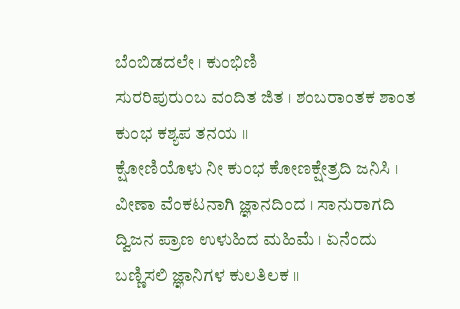ಬೆಂಬಿಡದಲೇ । ಕುಂಭಿಣಿ
ಸುರರಿಪುರು೦ಬ ವಂದಿತ ಜಿತ । ಶಂಬರಾಂತಕ ಶಾಂತ
ಕುಂಭ ಕಶ್ಯಪ ತನಯ ।।
ಕ್ಷೋಣಿಯೊಳು ನೀ ಕುಂಭ ಕೋಣಕ್ಷೇತ್ರದಿ ಜನಿಸಿ ।
ವೀಣಾ ವೆಂಕಟನಾಗಿ ಜ್ಞಾನದಿಂದ । ಸಾನುರಾಗದಿ
ದ್ವಿಜನ ಪ್ರಾಣ ಉಳುಹಿದ ಮಹಿಮೆ । ಏನೆಂದು
ಬಣ್ಣಿಸಲಿ ಜ್ಞಾನಿಗಳ ಕುಲತಿಲಕ ।।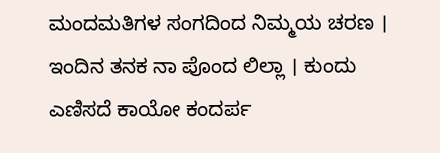ಮಂದಮತಿಗಳ ಸಂಗದಿಂದ ನಿಮ್ಮಯ ಚರಣ ।
ಇಂದಿನ ತನಕ ನಾ ಪೊಂದ ಲಿಲ್ಲಾ । ಕುಂದು
ಎಣಿಸದೆ ಕಾಯೋ ಕಂದರ್ಪ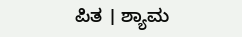ಪಿತ । ಶ್ಯಾಮ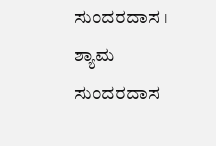ಸುಂದರದಾಸ । ಶ್ಯಾಮ ಸುಂದರದಾಸ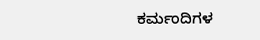ಕರ್ಮಂದಿಗಳ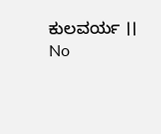ಕುಲವರ್ಯ ।।
No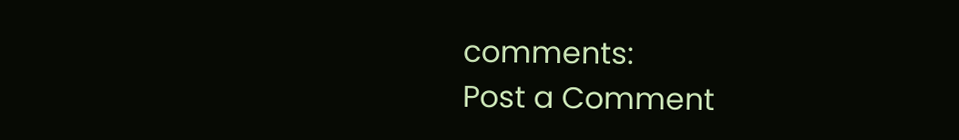comments:
Post a Comment